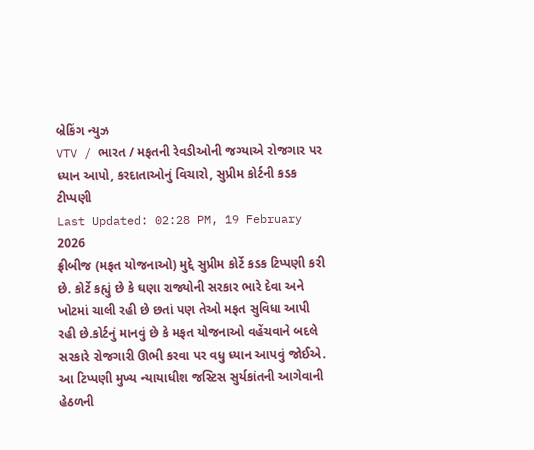બ્રેકિંગ ન્યુઝ
VTV / ભારત / મફતની રેવડીઓની જગ્યાએ રોજગાર પર ધ્યાન આપો, કરદાતાઓનું વિચારો, સુપ્રીમ કોર્ટની કડક ટીપ્પણી
Last Updated: 02:28 PM, 19 February 2026
ફ્રીબીજ (મફત યોજનાઓ) મુદ્દે સુપ્રીમ કોર્ટે કડક ટિપ્પણી કરી છે. કોર્ટે કહ્યું છે કે ઘણા રાજ્યોની સરકાર ભારે દેવા અને ખોટમાં ચાલી રહી છે છતાં પણ તેઓ મફત સુવિધા આપી રહી છે.કોર્ટનું માનવું છે કે મફત યોજનાઓ વહેંચવાને બદલે સરકારે રોજગારી ઊભી કરવા પર વધુ ધ્યાન આપવું જોઈએ. આ ટિપ્પણી મુખ્ય ન્યાયાધીશ જસ્ટિસ સુર્યકાંતની આગેવાની હેઠળની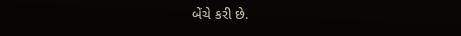બેંચે કરી છે.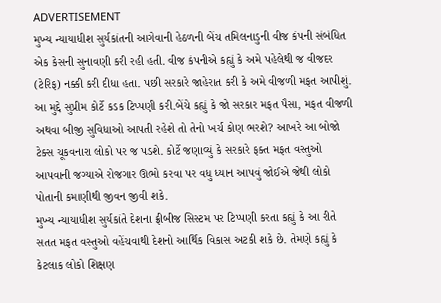ADVERTISEMENT
મુખ્ય ન્યાયાધીશ સુર્યકાંતની આગેવાની હેઠળની બેંચ તમિલનાડુની વીજ કંપની સંબંધિત એક કેસની સુનાવણી કરી રહી હતી. વીજ કંપનીએ કહ્યું કે અમે પહેલેથી જ વીજદર (ટેરિફ) નક્કી કરી દીધા હતા. પછી સરકારે જાહેરાત કરી કે અમે વીજળી મફત આપીશું. આ મુદ્દે સુપ્રીમ કોર્ટે કડક ટિપ્પણી કરી.બેંચે કહ્યું કે જો સરકાર મફત પૈસા, મફત વીજળી અથવા બીજી સુવિધાઓ આપતી રહેશે તો તેનો ખર્ચ કોણ ભરશે? આખરે આ બોજો ટેક્સ ચૂકવનારા લોકો પર જ પડશે. કોર્ટે જણાવ્યું કે સરકારે ફક્ત મફત વસ્તુઓ આપવાની જગ્યાએ રોજગાર ઊભો કરવા પર વધુ ધ્યાન આપવું જોઈએ જેથી લોકો પોતાની કમાણીથી જીવન જીવી શકે.
મુખ્ય ન્યાયાધીશ સુર્યકાંતે દેશના ફ્રીબીજ સિસ્ટમ પર ટિપ્પણી કરતા કહ્યું કે આ રીતે સતત મફત વસ્તુઓ વહેંચવાથી દેશનો આર્થિક વિકાસ અટકી શકે છે. તેમણે કહ્યું કે કેટલાક લોકો શિક્ષણ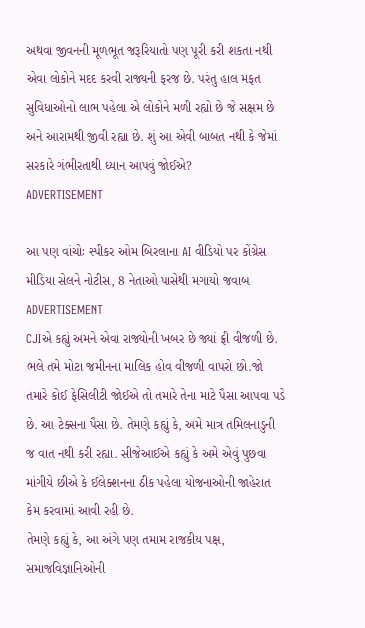અથવા જીવનની મૂળભૂત જરૂરિયાતો પણ પૂરી કરી શકતા નથી એવા લોકોને મદદ કરવી રાજ્યની ફરજ છે. પરંતુ હાલ મફત સુવિધાઓનો લાભ પહેલા એ લોકોને મળી રહ્યો છે જે સક્ષમ છે અને આરામથી જીવી રહ્યા છે. શું આ એવી બાબત નથી કે જેમાં સરકારે ગંભીરતાથી ધ્યાન આપવું જોઈએ?
ADVERTISEMENT

આ પણ વાંચોઃ સ્પીકર ઓમ બિરલાના AI વીડિયો પર કોંગ્રેસ મીડિયા સેલને નોટીસ, 8 નેતાઓ પાસેથી મગાયો જવાબ
ADVERTISEMENT
CJIએ કહ્યું અમને એવા રાજ્યોની ખબર છે જ્યાં ફ્રી વીજળી છે. ભલે તમે મોટા જમીનના માલિક હોવ વીજળી વાપરો છો.જો તમારે કોઈ ફેસિલીટી જોઈએ તો તમારે તેના માટે પૈસા આપવા પડે છે. આ ટેક્સના પૈસા છે. તેમણે કહ્યું કે, અમે માત્ર તમિલનાડુની જ વાત નથી કરી રહ્યા. સીજેઆઈએ કહ્યું કે અમે એવું પુછવા માંગીયે છીએ કે ઈલેક્શનના ઠીક પહેલા યોજનાઓની જાહેરાત કેમ કરવામાં આવી રહી છે.
તેમણે કહ્યું કે, આ અંગે પણ તમામ રાજકીય પક્ષ, સમાજવિજ્ઞાનિઓની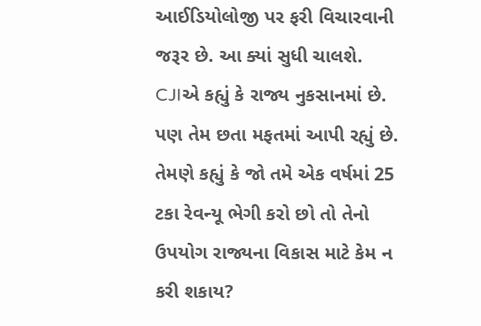આઈડિયોલોજી પર ફરી વિચારવાની જરૂર છે. આ ક્યાં સુધી ચાલશે. CJIએ કહ્યું કે રાજ્ય નુકસાનમાં છે. પણ તેમ છતા મફતમાં આપી રહ્યું છે. તેમણે કહ્યું કે જો તમે એક વર્ષમાં 25 ટકા રેવન્યૂ ભેગી કરો છો તો તેનો ઉપયોગ રાજ્યના વિકાસ માટે કેમ ન કરી શકાય?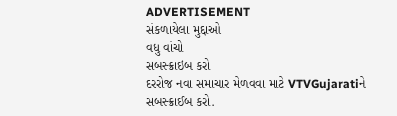ADVERTISEMENT
સંકળાયેલા મુદ્દાઓ
વધુ વાંચો
સબસ્ક્રાઇબ કરો
દરરોજ નવા સમાચાર મેળવવા માટે VTVGujaratiને સબસ્ક્રાઈબ કરો.